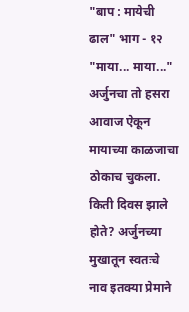"बाप : मायेची ढाल" भाग - १२
"माया... माया..." अर्जुनचा तो हसरा आवाज ऐकून मायाच्या काळजाचा ठोकाच चुकला. किती दिवस झाले होते? अर्जुनच्या मुखातून स्वतःचे नाव इतक्या प्रेमाने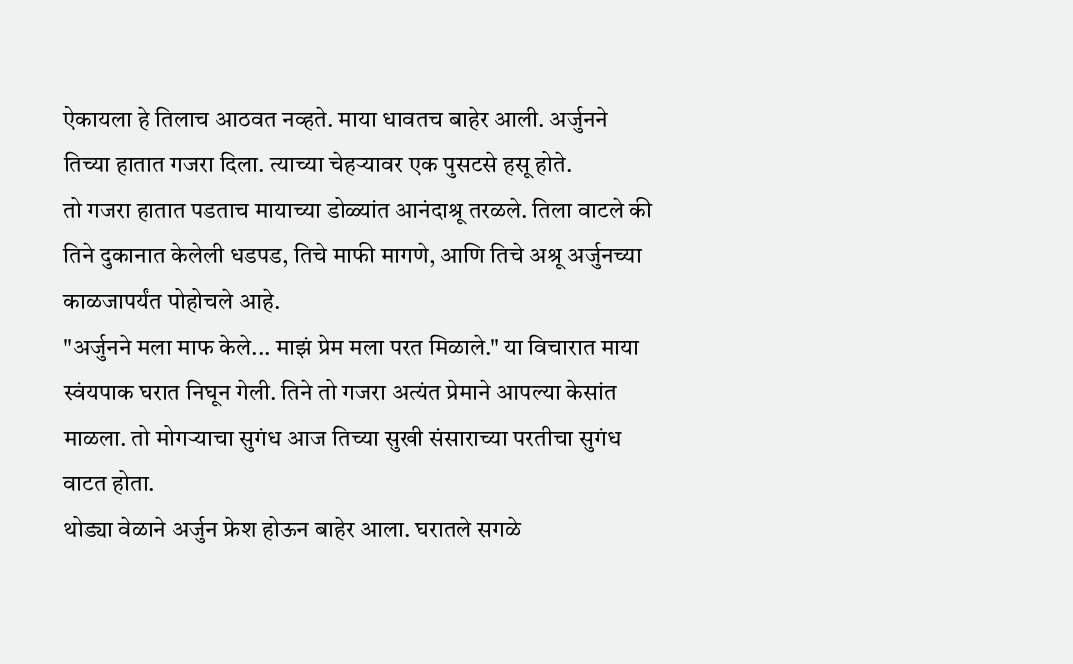ऐकायला हे तिलाच आठवत नव्हते. माया धावतच बाहेर आली. अर्जुनने तिच्या हातात गजरा दिला. त्याच्या चेहऱ्यावर एक पुसटसे हसू होते.
तो गजरा हातात पडताच मायाच्या डोळ्यांत आनंदाश्रू तरळले. तिला वाटले की तिने दुकानात केलेली धडपड, तिचे माफी मागणे, आणि तिचे अश्रू अर्जुनच्या काळजापर्यंत पोहोचले आहे.
"अर्जुनने मला माफ केले... माझं प्रेम मला परत मिळाले." या विचारात माया स्वंयपाक घरात निघून गेली. तिने तो गजरा अत्यंत प्रेमाने आपल्या केसांत माळला. तो मोगऱ्याचा सुगंध आज तिच्या सुखी संसाराच्या परतीचा सुगंध वाटत होता.
थोड्या वेळाने अर्जुन फ्रेश होऊन बाहेर आला. घरातले सगळे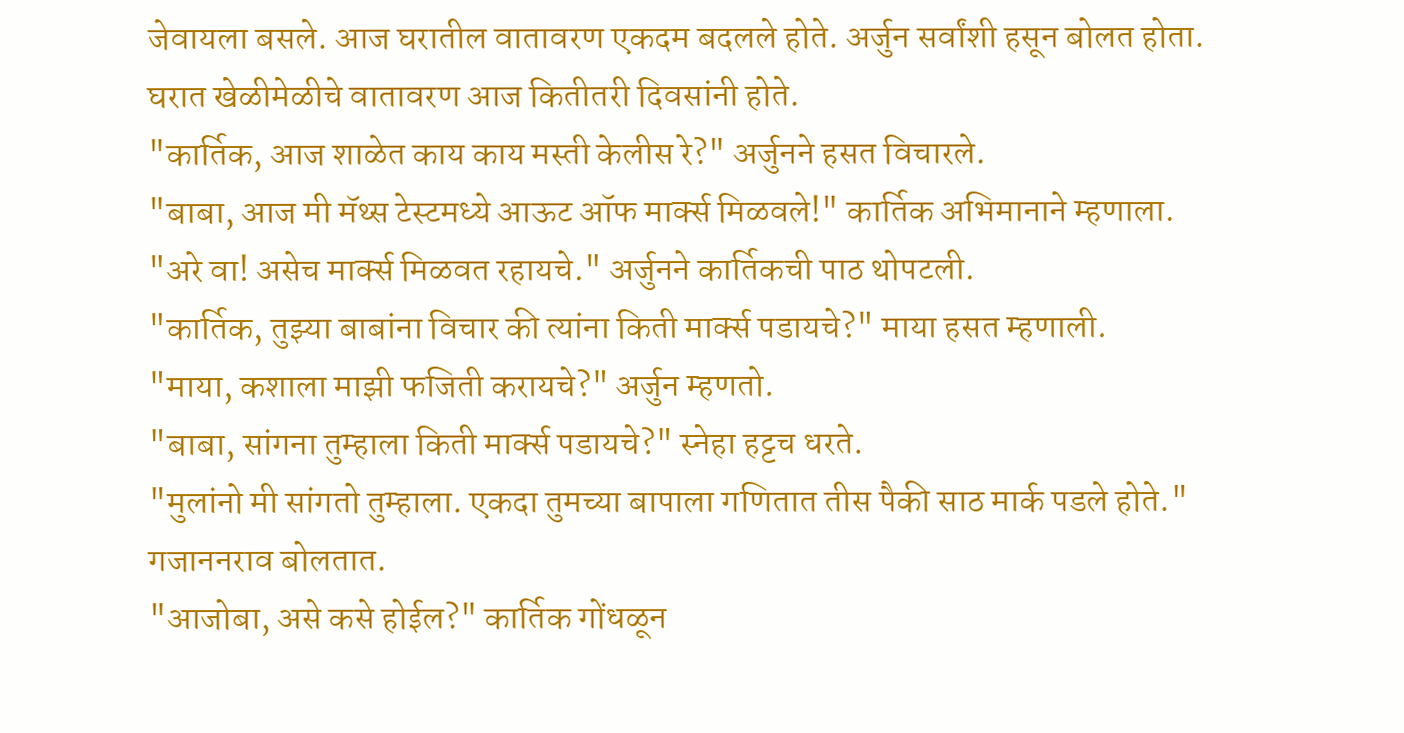जेवायला बसले. आज घरातील वातावरण एकदम बदलले होते. अर्जुन सर्वांशी हसून बोलत होता. घरात खेळीमेळीचे वातावरण आज कितीतरी दिवसांनी होते.
"कार्तिक, आज शाळेत काय काय मस्ती केलीस रे?" अर्जुनने हसत विचारले.
"बाबा, आज मी मॅथ्स टेस्टमध्ये आऊट ऑफ मार्क्स मिळवले!" कार्तिक अभिमानाने म्हणाला.
"अरे वा! असेच मार्क्स मिळवत रहायचे." अर्जुनने कार्तिकची पाठ थोपटली.
"कार्तिक, तुझ्या बाबांना विचार की त्यांना किती मार्क्स पडायचे?" माया हसत म्हणाली.
"माया, कशाला माझी फजिती करायचे?" अर्जुन म्हणतो.
"बाबा, सांगना तुम्हाला किती मार्क्स पडायचे?" स्नेहा हट्टच धरते.
"मुलांनो मी सांगतो तुम्हाला. एकदा तुमच्या बापाला गणितात तीस पैकी साठ मार्क पडले होते." गजाननराव बोलतात.
"आजोबा, असे कसे होईल?" कार्तिक गोंधळून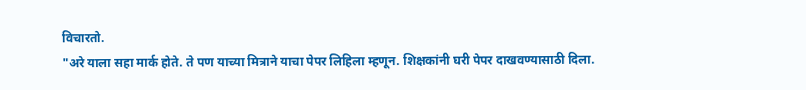विचारतो.
"अरे याला सहा मार्क होते. ते पण याच्या मित्राने याचा पेपर लिहिला म्हणून. शिक्षकांनी घरी पेपर दाखवण्यासाठी दिला.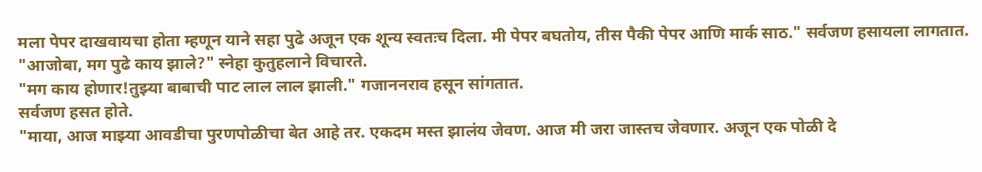मला पेपर दाखवायचा होता म्हणून याने सहा पुढे अजून एक शून्य स्वतःच दिला. मी पेपर बघतोय, तीस पैकी पेपर आणि मार्क साठ." सर्वजण हसायला लागतात.
"आजोबा, मग पुढे काय झाले?" स्नेहा कुतुहलाने विचारते.
"मग काय होणार!तुझ्या बाबाची पाट लाल लाल झाली." गजाननराव हसून सांगतात.
सर्वजण हसत होते.
"माया, आज माझ्या आवडीचा पुरणपोळीचा बेत आहे तर. एकदम मस्त झालंय जेवण. आज मी जरा जास्तच जेवणार. अजून एक पोळी दे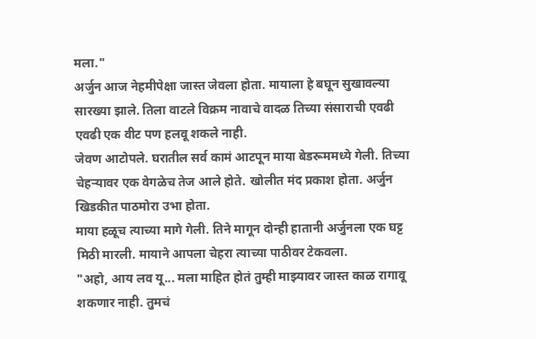मला."
अर्जुन आज नेहमीपेक्षा जास्त जेवला होता. मायाला हे बघून सुखावल्या सारख्या झाले. तिला वाटले विक्रम नावाचे वादळ तिच्या संसाराची एवढी एवढी एक वीट पण हलवू शकले नाही.
जेवण आटोपले. घरातील सर्व कामं आटपून माया बेडरूममध्ये गेली. तिच्या चेहऱ्यावर एक वेगळेच तेज आले होते. खोलीत मंद प्रकाश होता. अर्जुन खिडकीत पाठमोरा उभा होता.
माया हळूच त्याच्या मागे गेली. तिने मागून दोन्ही हातानी अर्जुनला एक घट्ट मिठी मारली. मायाने आपला चेहरा त्याच्या पाठीवर टेकवला.
"अहो, आय लव यू... मला माहित होतं तुम्ही माझ्यावर जास्त काळ रागावू शकणार नाही. तुमचं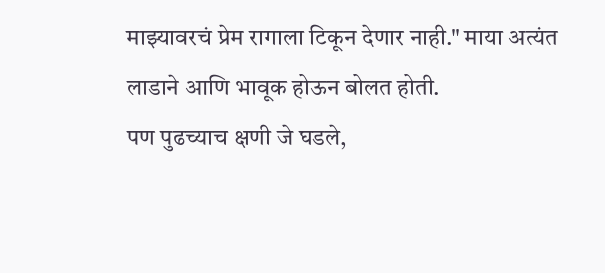माझ्यावरचं प्रेम रागाला टिकून देणार नाही." माया अत्यंत लाडाने आणि भावूक होऊन बोलत होती.
पण पुढच्याच क्षणी जे घडले,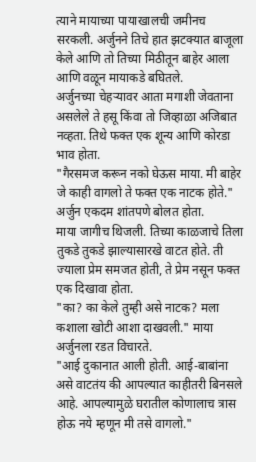त्याने मायाच्या पायाखालची जमीनच सरकली. अर्जुनने तिचे हात झटक्यात बाजूला केले आणि तो तिच्या मिठीतून बाहेर आला आणि वळून मायाकडे बघितले.
अर्जुनच्या चेहऱ्यावर आता मगाशी जेवताना असलेले ते हसू किंवा तो जिव्हाळा अजिबात नव्हता. तिथे फक्त एक शून्य आणि कोरडा भाव होता.
"गैरसमज करून नको घेऊस माया. मी बाहेर जे काही वागलो ते फक्त एक नाटक होते." अर्जुन एकदम शांतपणे बोलत होता.
माया जागीच थिजली. तिच्या काळजाचे तिला तुकडे तुकडे झाल्यासारखे वाटत होते. ती ज्याला प्रेम समजत होती, ते प्रेम नसून फक्त एक दिखावा होता.
"का? का केले तुम्ही असे नाटक? मला कशाला खोटी आशा दाखवली." माया अर्जुनला रडत विचारते.
"आई दुकानात आली होती. आई-बाबांना असे वाटतंय की आपल्यात काहीतरी बिनसले आहे. आपल्यामुळे घरातील कोणालाच त्रास होऊ नये म्हणून मी तसे वागलो."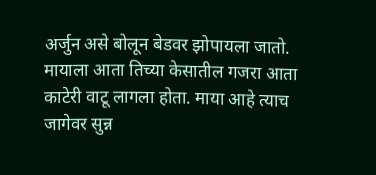अर्जुन असे बोलून बेडवर झोपायला जातो.
मायाला आता तिच्या केसातील गजरा आता काटेरी वाटू लागला होता. माया आहे त्याच जागेवर सुन्न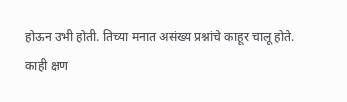होऊन उभी होती. तिच्या मनात असंख्य प्रश्नांचे काहूर चालू होते.
काही क्षण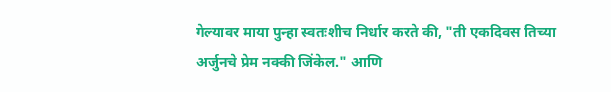गेल्यावर माया पुन्हा स्वतःशीच निर्धार करते की, "ती एकदिवस तिच्या अर्जुनचे प्रेम नक्की जिंकेल." आणि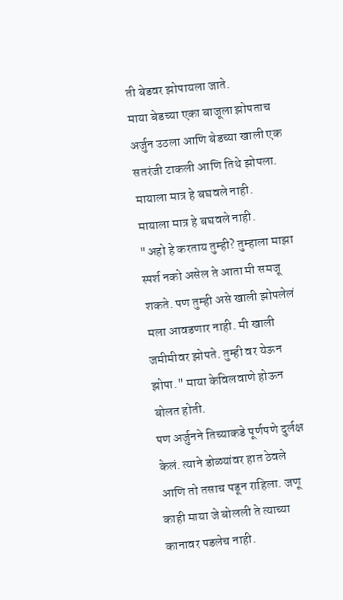ती बेडवर झोपायला जाते.
माया बेडच्या एका बाजूला झोपताच अर्जुन उठला आणि बेडच्या खाली एक सतरंजी टाकली आणि तिथे झोपला.
मायाला मात्र हे बघवले नाही.
मायाला मात्र हे बघवले नाही.
"अहो हे करताय तुम्ही? तुम्हाला माझा स्पर्श नको असेल ते आता मी समजू शकते. पण तुम्ही असे खाली झोपलेलं मला आवडणार नाही. मी खाली जमीमीवर झोपते. तुम्ही वर येऊन झोपा." माया केविलवाणे होऊन बोलत होती.
पण अर्जुनने तिच्याकडे पूर्णपणे दुर्लक्ष केलं. त्याने डोळ्यांवर हात ठेवले आणि तो तसाच पडून राहिला. जणू काही माया जे बोलली ते त्याच्या कानावर पडलेच नाही.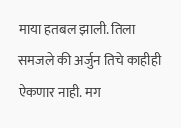माया हतबल झाली. तिला समजले की अर्जुन तिचे काहीही ऐकणार नाही. मग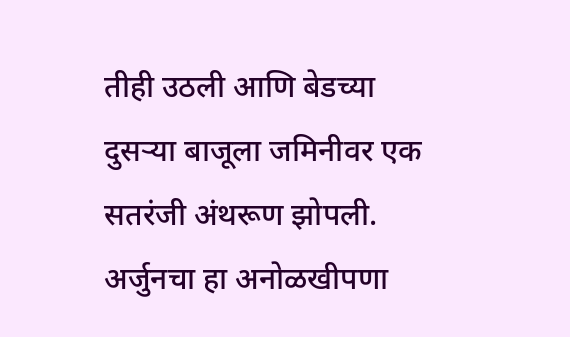तीही उठली आणि बेडच्या दुसऱ्या बाजूला जमिनीवर एक सतरंजी अंथरूण झोपली.
अर्जुनचा हा अनोळखीपणा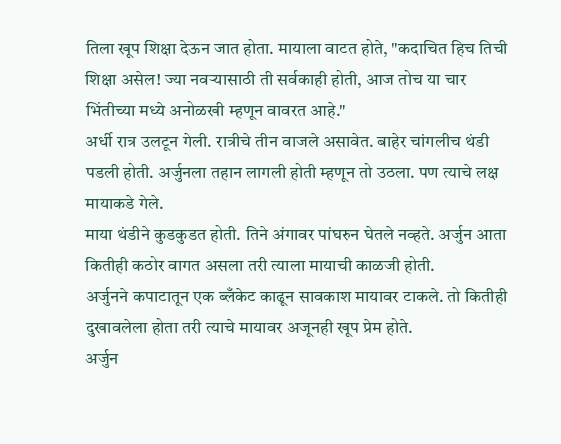तिला खूप शिक्षा देऊन जात होता. मायाला वाटत होते, "कदाचित हिच तिची शिक्षा असेल! ज्या नवऱ्यासाठी ती सर्वकाही होती, आज तोच या चार भिंतीच्या मध्ये अनोळखी म्हणून वावरत आहे."
अर्धी रात्र उलटून गेली. रात्रीचे तीन वाजले असावेत. बाहेर चांगलीच थंडी पडली होती. अर्जुनला तहान लागली होती म्हणून तो उठला. पण त्याचे लक्ष मायाकडे गेले.
माया थंडीने कुडकुडत होती. तिने अंगावर पांघरुन घेतले नव्हते. अर्जुन आता कितीही कठोर वागत असला तरी त्याला मायाची काळजी होती.
अर्जुनने कपाटातून एक ब्लँकेट काढून सावकाश मायावर टाकले. तो कितीही दुखावलेला होता तरी त्याचे मायावर अजूनही खूप प्रेम होते.
अर्जुन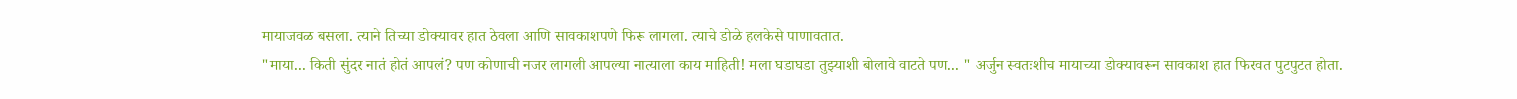मायाजवळ बसला. त्याने तिच्या डोक्यावर हात ठेवला आणि सावकाशपणे फिरू लागला. त्याचे डोळे हलकेसे पाणावतात.
"माया... किती सुंदर नातं होतं आपलं? पण कोणाची नजर लागली आपल्या नात्याला काय माहिती! मला घडाघडा तुझ्याशी बोलावे वाटते पण... " अर्जुन स्वतःशीच मायाच्या डोक्यावरून सावकाश हात फिरवत पुटपुटत होता.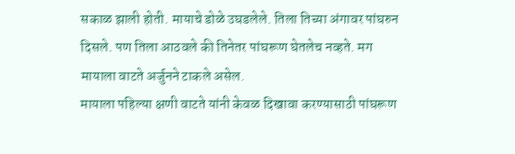सकाळ झाली होती. मायाचे डोळे उघडलेले. तिला तिच्या अंगावर पांघरुन दिसले. पण तिला आठवले की तिनेतर पांघरूण घेतलेच नव्हते. मग मायाला वाटते अर्जुनने टाकले असेल.
मायाला पहिल्या क्षणी वाटते यांनी केवळ दिखावा करण्यासाठी पांघरूण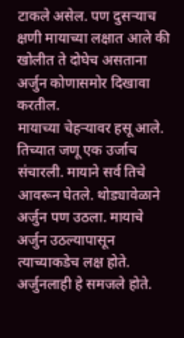टाकले असेल. पण दुसऱ्याच क्षणी मायाच्या लक्षात आले की खोलीत ते दोघेच असताना अर्जुन कोणासमोर दिखावा करतील.
मायाच्या चेहऱ्यावर हसू आले. तिच्यात जणू एक उर्जाच संचारली. मायाने सर्व तिचे आवरून घेतले. थोड्यावेळाने अर्जुन पण उठला. मायाचे अर्जुन उठल्यापासून त्याच्याकडेच लक्ष होते. अर्जुनलाही हे समजले होते.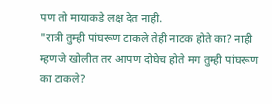पण तो मायाकडे लक्ष देत नाही.
"रात्री तुम्ही पांघरूण टाकले तेही नाटक होते का? नाही म्हणजे खोलीत तर आपण दोघेच होते मग तुम्ही पांघरूण का टाकले?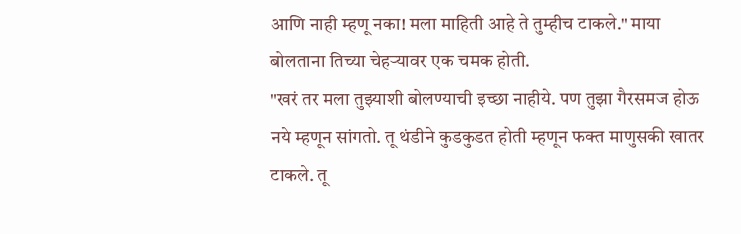आणि नाही म्हणू नका! मला माहिती आहे ते तुम्हीच टाकले." माया बोलताना तिच्या चेहऱ्यावर एक चमक होती.
"खरं तर मला तुझ्याशी बोलण्याची इच्छा नाहीये. पण तुझा गैरसमज होऊ नये म्हणून सांगतो. तू थंडीने कुडकुडत होती म्हणून फक्त माणुसकी खातर टाकले. तू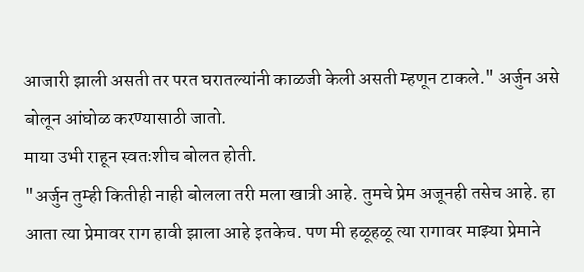आजारी झाली असती तर परत घरातल्यांनी काळजी केली असती म्हणून टाकले." अर्जुन असे बोलून आंघोळ करण्यासाठी जातो.
माया उभी राहून स्वतःशीच बोलत होती.
"अर्जुन तुम्ही कितीही नाही बोलला तरी मला खात्री आहे. तुमचे प्रेम अजूनही तसेच आहे. हा आता त्या प्रेमावर राग हावी झाला आहे इतकेच. पण मी हळूहळू त्या रागावर माझ्या प्रेमाने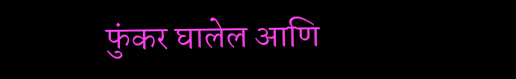फुंकर घालेल आणि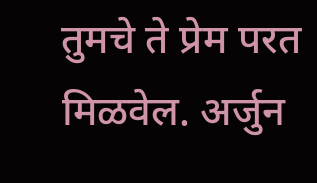तुमचे ते प्रेम परत मिळवेल. अर्जुन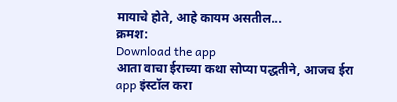मायाचे होते, आहे कायम असतील...
क्रमश:
Download the app
आता वाचा ईराच्या कथा सोप्या पद्धतीने, आजच ईरा app इंस्टॉल करा